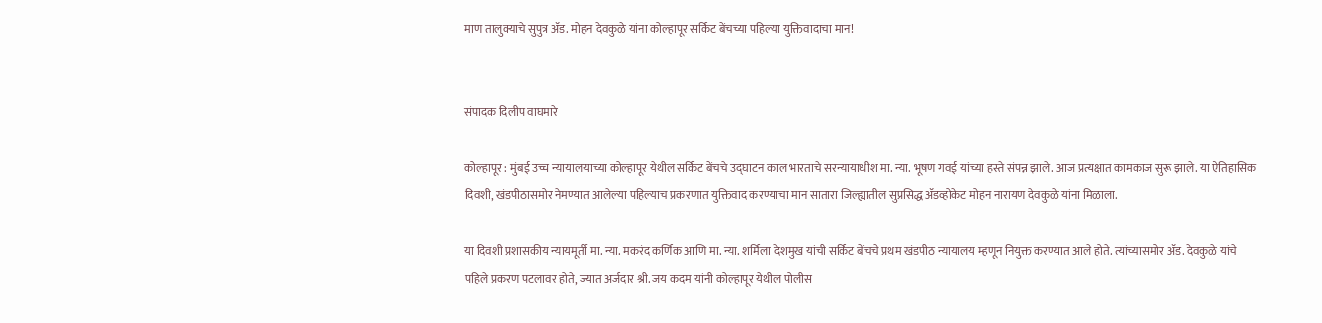माण तालुक्याचे सुपुत्र ॲड. मोहन देवकुळे यांना कोल्हापूर सर्किट बेंचच्या पहिल्या युक्तिवादाचा मान!


संपादक दिलीप वाघमारे

कोल्हापूर : मुंबई उच्च न्यायालयाच्या कोल्हापूर येथील सर्किट बेंचचे उद्घाटन काल भारताचे सरन्यायाधीश मा. न्या. भूषण गवई यांच्या हस्ते संपन्न झाले. आज प्रत्यक्षात कामकाज सुरू झाले. या ऐतिहासिक दिवशी, खंडपीठासमोर नेमण्यात आलेल्या पहिल्याच प्रकरणात युक्तिवाद करण्याचा मान सातारा जिल्ह्यातील सुप्रसिद्ध ॲडव्होकेट मोहन नारायण देवकुळे यांना मिळाला.

या दिवशी प्रशासकीय न्यायमूर्ती मा. न्या. मकरंद कर्णिक आणि मा. न्या. शर्मिला देशमुख यांची सर्किट बेंचचे प्रथम खंडपीठ न्यायालय म्हणून नियुक्त करण्यात आले होते. त्यांच्यासमोर ॲड. देवकुळे यांचे पहिले प्रकरण पटलावर होते, ज्यात अर्जदार श्री. जय कदम यांनी कोल्हापूर येथील पोलीस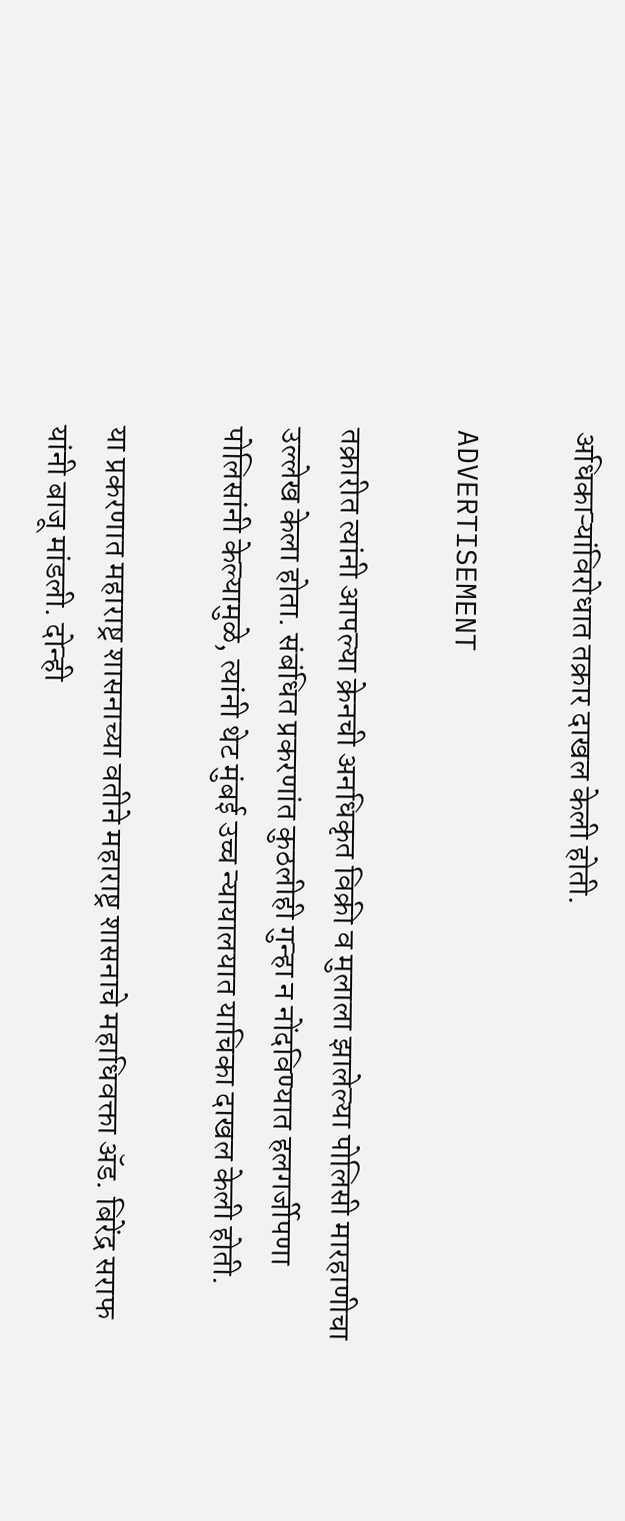अधिकाऱ्यांविरोधात तक्रार दाखल केली होती.

ADVERTISEMENT

तक्रारीत त्यांनी आपल्या क्रेनची अनधिकृत विक्री व मुलाला झालेल्या पोलिसी मारहाणीचा उल्लेख केला होता. संबंधित प्रकरणांत कुठलीही गुन्हा न नोंदविण्यात हलगर्जीपणा पोलिसांनी केल्यामुळे, त्यांनी थेट मुंबई उच्च न्यायालयात याचिका दाखल केली होती.

या प्रकरणात महाराष्ट्र शासनाच्या वतीने महाराष्ट्र शासनाचे महाधिवक्ता ॲड. बिरेंद्र सराफ यांनी बाजू मांडली. दोन्ही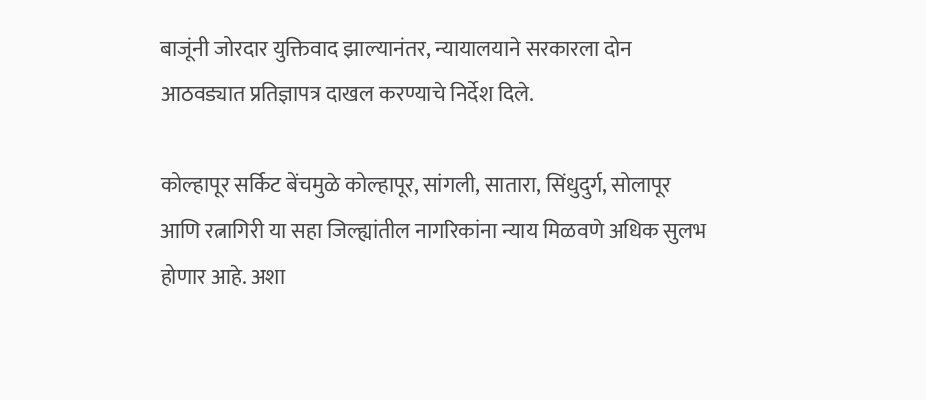बाजूंनी जोरदार युक्तिवाद झाल्यानंतर, न्यायालयाने सरकारला दोन आठवड्यात प्रतिज्ञापत्र दाखल करण्याचे निर्देश दिले.

कोल्हापूर सर्किट बेंचमुळे कोल्हापूर, सांगली, सातारा, सिंधुदुर्ग, सोलापूर आणि रत्नागिरी या सहा जिल्ह्यांतील नागरिकांना न्याय मिळवणे अधिक सुलभ होणार आहे. अशा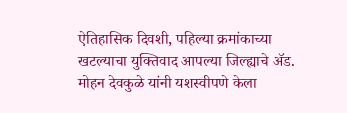ऐतिहासिक दिवशी, पहिल्या क्रमांकाच्या खटल्याचा युक्तिवाद आपल्या जिल्ह्याचे ॲड. मोहन देवकुळे यांनी यशस्वीपणे केला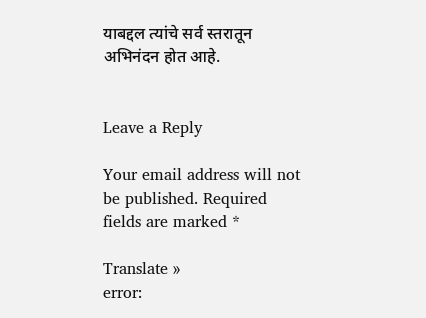याबद्दल त्यांचे सर्व स्तरातून अभिनंदन होत आहे.


Leave a Reply

Your email address will not be published. Required fields are marked *

Translate »
error: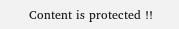Content is protected !!